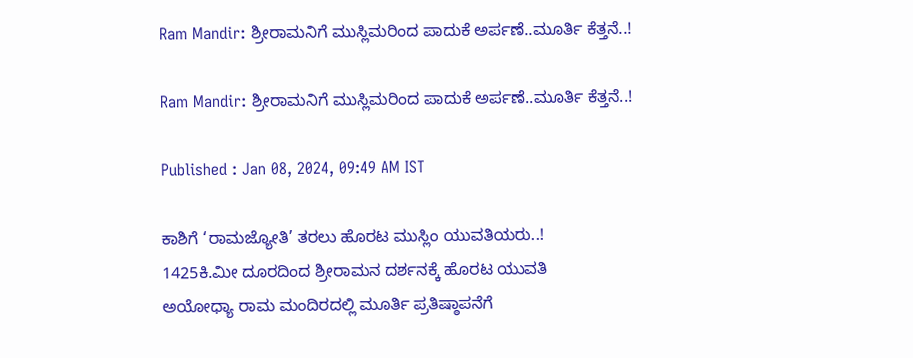Ram Mandir: ಶ್ರೀರಾಮನಿಗೆ ಮುಸ್ಲಿಮರಿಂದ ಪಾದುಕೆ ಅರ್ಪಣೆ..ಮೂರ್ತಿ ಕೆತ್ತನೆ..!

Ram Mandir: ಶ್ರೀರಾಮನಿಗೆ ಮುಸ್ಲಿಮರಿಂದ ಪಾದುಕೆ ಅರ್ಪಣೆ..ಮೂರ್ತಿ ಕೆತ್ತನೆ..!

Published : Jan 08, 2024, 09:49 AM IST

ಕಾಶಿಗೆ ‘ರಾಮಜ್ಯೋತಿ’ ತರಲು ಹೊರಟ ಮುಸ್ಲಿಂ ಯುವತಿಯರು..!
1425ಕಿ.ಮೀ ದೂರದಿಂದ ಶ್ರೀರಾಮನ ದರ್ಶನಕ್ಕೆ ಹೊರಟ ಯುವತಿ
ಅಯೋಧ್ಯಾ ರಾಮ ಮಂದಿರದಲ್ಲಿ ಮೂರ್ತಿ ಪ್ರತಿಷ್ಠಾಪನೆಗೆ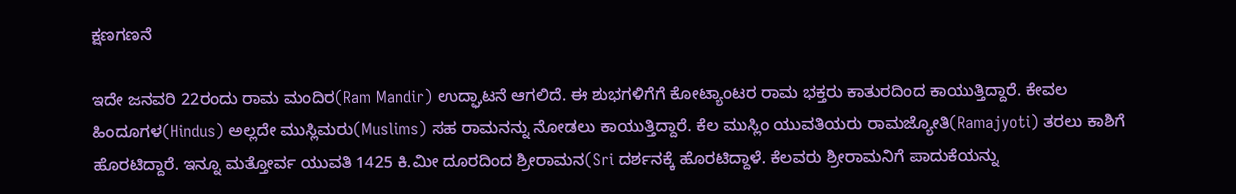ಕ್ಷಣಗಣನೆ

ಇದೇ ಜನವರಿ 22ರಂದು ರಾಮ ಮಂದಿರ(Ram Mandir) ಉದ್ಘಾಟನೆ ಆಗಲಿದೆ. ಈ ಶುಭಗಳಿಗೆಗೆ ಕೋಟ್ಯಾಂಟರ ರಾಮ ಭಕ್ತರು ಕಾತುರದಿಂದ ಕಾಯುತ್ತಿದ್ದಾರೆ. ಕೇವಲ ಹಿಂದೂಗಳ(Hindus) ಅಲ್ಲದೇ ಮುಸ್ಲಿಮರು(Muslims) ಸಹ ರಾಮನನ್ನು ನೋಡಲು ಕಾಯುತ್ತಿದ್ದಾರೆ. ಕೆಲ ಮುಸ್ಲಿಂ ಯುವತಿಯರು ರಾಮಜ್ಯೋತಿ(Ramajyoti) ತರಲು ಕಾಶಿಗೆ ಹೊರಟಿದ್ದಾರೆ. ಇನ್ನೂ ಮತ್ತೋರ್ವ ಯುವತಿ 1425 ಕಿ.ಮೀ ದೂರದಿಂದ ಶ್ರೀರಾಮನ(Sri ದರ್ಶನಕ್ಕೆ ಹೊರಟಿದ್ದಾಳೆ. ಕೆಲವರು ಶ್ರೀರಾಮನಿಗೆ ಪಾದುಕೆಯನ್ನು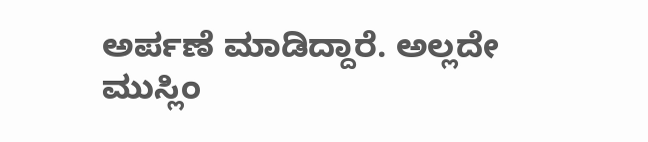ಅರ್ಪಣೆ ಮಾಡಿದ್ದಾರೆ. ಅಲ್ಲದೇ ಮುಸ್ಲಿಂ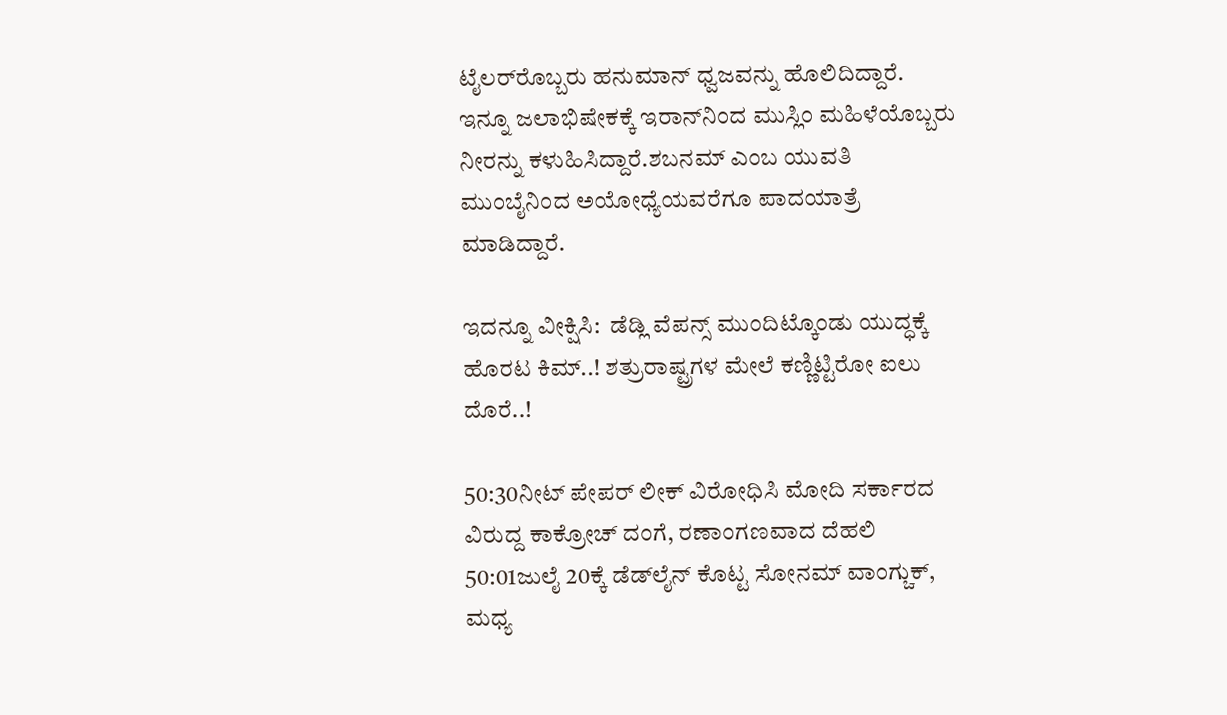ಟೈಲರ್‌ರೊಬ್ಬರು ಹನುಮಾನ್‌ ಧ್ವಜವನ್ನು ಹೊಲಿದಿದ್ದಾರೆ. ಇನ್ನೂ ಜಲಾಭಿಷೇಕಕ್ಕೆ ಇರಾನ್‌ನಿಂದ ಮುಸ್ಲಿಂ ಮಹಿಳೆಯೊಬ್ಬರು ನೀರನ್ನು ಕಳುಹಿಸಿದ್ದಾರೆ.ಶಬನಮ್‌ ಎಂಬ ಯುವತಿ ಮುಂಬೈನಿಂದ ಅಯೋಧ್ಯೆಯವರೆಗೂ ಪಾದಯಾತ್ರೆ ಮಾಡಿದ್ದಾರೆ.

ಇದನ್ನೂ ವೀಕ್ಷಿಸಿ:  ಡೆಡ್ಲಿ ವೆಪನ್ಸ್ ಮುಂದಿಟ್ಕೊಂಡು ಯುದ್ಧಕ್ಕೆ ಹೊರಟ ಕಿಮ್..! ಶತ್ರುರಾಷ್ಟ್ರಗಳ ಮೇಲೆ ಕಣ್ಣಿಟ್ಟಿರೋ ಐಲು ದೊರೆ..!

50:30ನೀಟ್ ಪೇಪರ್ ಲೀಕ್ ವಿರೋಧಿಸಿ ಮೋದಿ ಸರ್ಕಾರದ ವಿರುದ್ದ ಕಾಕ್ರೋಚ್ ದಂಗೆ, ರಣಾಂಗಣವಾದ ದೆಹಲಿ
50:01ಜುಲೈ 20ಕ್ಕೆ ಡೆಡ್‌ಲೈನ್ ಕೊಟ್ಟ ಸೋನಮ್ ವಾಂಗ್ಚುಕ್, ಮಧ್ಯ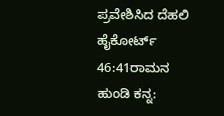ಪ್ರವೇಶಿಸಿದ ದೆಹಲಿ ಹೈಕೋರ್ಟ್
46:41ರಾಮನ ಹುಂಡಿ ಕನ್ನ: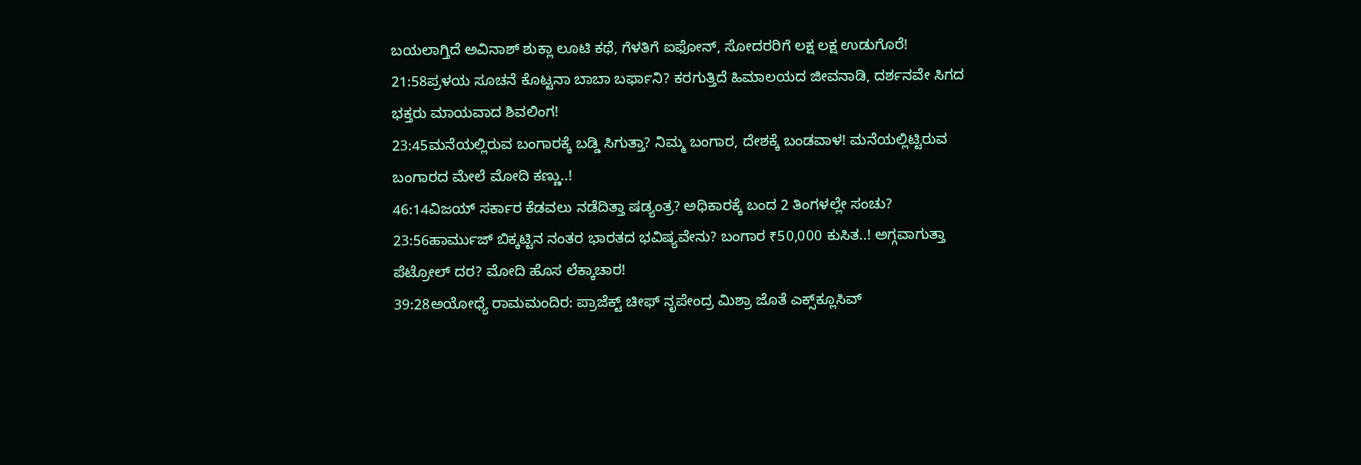ಬಯಲಾಗ್ತಿದೆ ಅವಿನಾಶ್ ಶುಕ್ಲಾ ಲೂಟಿ ಕಥೆ, ಗೆಳತಿಗೆ ಐಫೋನ್, ಸೋದರರಿಗೆ ಲಕ್ಷ ಲಕ್ಷ ಉಡುಗೊರೆ!
21:58ಪ್ರಳಯ ಸೂಚನೆ ಕೊಟ್ಟನಾ ಬಾಬಾ ಬರ್ಫಾನಿ? ಕರಗುತ್ತಿದೆ ಹಿಮಾಲಯದ ಜೀವನಾಡಿ, ದರ್ಶನವೇ ಸಿಗದ ಭಕ್ತರು ಮಾಯವಾದ ಶಿವಲಿಂಗ!
23:45ಮನೆಯಲ್ಲಿರುವ ಬಂಗಾರಕ್ಕೆ ಬಡ್ಡಿ ಸಿಗುತ್ತಾ? ನಿಮ್ಮ ಬಂಗಾರ, ದೇಶಕ್ಕೆ ಬಂಡವಾಳ! ಮನೆಯಲ್ಲಿಟ್ಟಿರುವ ಬಂಗಾರದ ಮೇಲೆ ಮೋದಿ ಕಣ್ಣು..!
46:14ವಿಜಯ್ ಸರ್ಕಾರ ಕೆಡವಲು ನಡೆದಿತ್ತಾ ಷಡ್ಯಂತ್ರ? ಅಧಿಕಾರಕ್ಕೆ ಬಂದ 2 ತಿಂಗಳಲ್ಲೇ ಸಂಚು?
23:56ಹಾರ್ಮುಜ್ ಬಿಕ್ಕಟ್ಟಿನ ನಂತರ ಭಾರತದ ಭವಿಷ್ಯವೇನು? ಬಂಗಾರ ₹50,000 ಕುಸಿತ..! ಅಗ್ಗವಾಗುತ್ತಾ ಪೆಟ್ರೋಲ್ ದರ? ಮೋದಿ ಹೊಸ ಲೆಕ್ಕಾಚಾರ!
39:28ಅಯೋಧ್ಯೆ ರಾಮಮಂದಿರ: ಪ್ರಾಜೆಕ್ಟ್ ಚೀಫ್ ನೃಪೇಂದ್ರ ಮಿಶ್ರಾ ಜೊತೆ ಎಕ್ಸ್‌ಕ್ಲೂಸಿವ್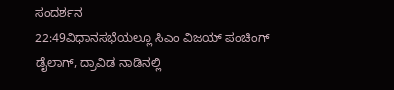ಸಂದರ್ಶನ
22:49ವಿಧಾನಸಭೆಯಲ್ಲೂ ಸಿಎಂ ವಿಜಯ್ ಪಂಚಿಂಗ್ ಡೈಲಾಗ್, ದ್ರಾವಿಡ ನಾಡಿನಲ್ಲಿ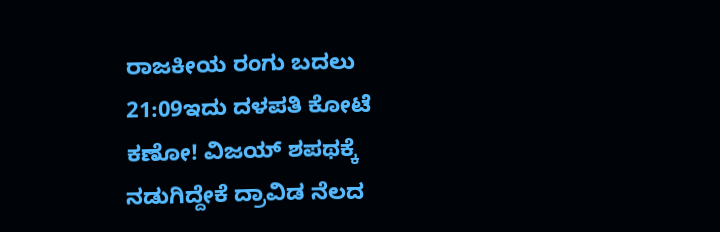ರಾಜಕೀಯ ರಂಗು ಬದಲು
21:09ಇದು ದಳಪತಿ ಕೋಟೆ ಕಣೋ! ವಿಜಯ್ ಶಪಥಕ್ಕೆ ನಡುಗಿದ್ದೇಕೆ ದ್ರಾವಿಡ ನೆಲದ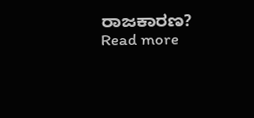ರಾಜಕಾರಣ?
Read more